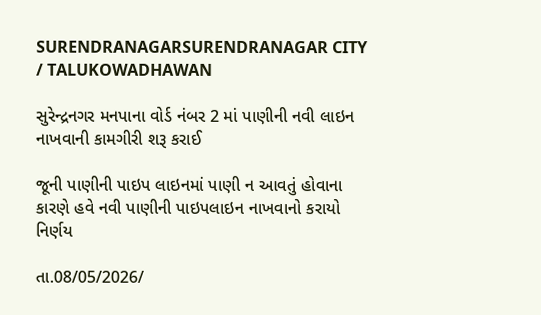SURENDRANAGARSURENDRANAGAR CITY / TALUKOWADHAWAN

સુરેન્દ્રનગર મનપાના વોર્ડ નંબર 2 માં પાણીની નવી લાઇન નાખવાની કામગીરી શરૂ કરાઈ

જૂની પાણીની પાઇપ લાઇનમાં પાણી ન આવતું હોવાના કારણે હવે નવી પાણીની પાઇપલાઇન નાખવાનો કરાયો નિર્ણય

તા.08/05/2026/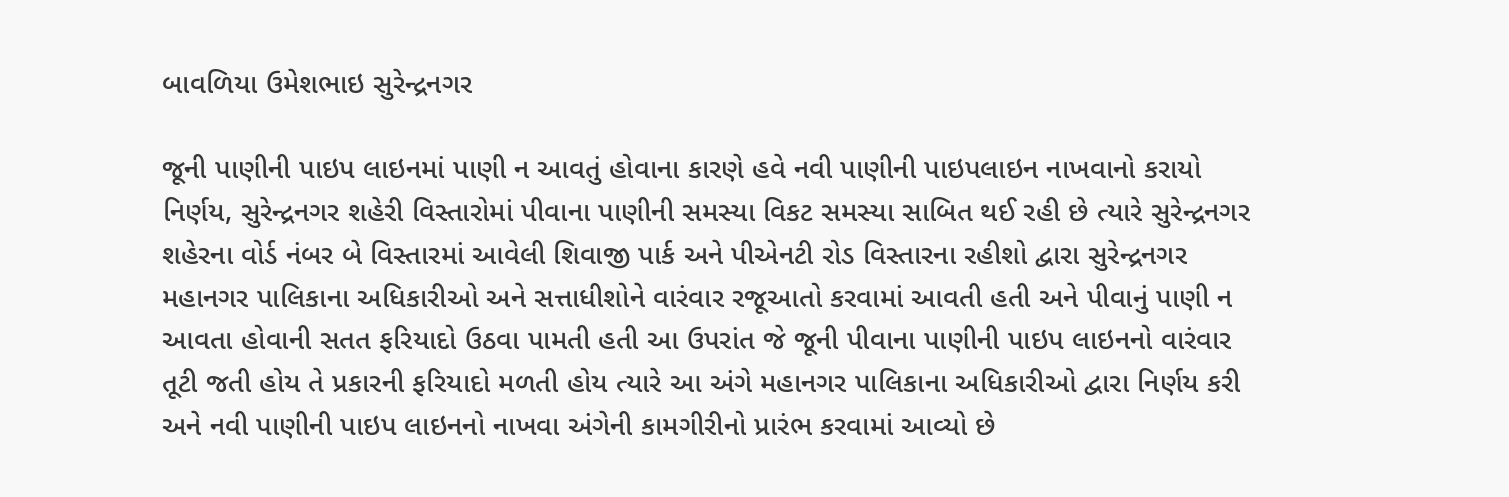બાવળિયા ઉમેશભાઇ સુરેન્દ્રનગર

જૂની પાણીની પાઇપ લાઇનમાં પાણી ન આવતું હોવાના કારણે હવે નવી પાણીની પાઇપલાઇન નાખવાનો કરાયો નિર્ણય, સુરેન્દ્રનગર શહેરી વિસ્તારોમાં પીવાના પાણીની સમસ્યા વિકટ સમસ્યા સાબિત થઈ રહી છે ત્યારે સુરેન્દ્રનગર શહેરના વોર્ડ નંબર બે વિસ્તારમાં આવેલી શિવાજી પાર્ક અને પીએનટી રોડ વિસ્તારના રહીશો દ્વારા સુરેન્દ્રનગર મહાનગર પાલિકાના અધિકારીઓ અને સત્તાધીશોને વારંવાર રજૂઆતો કરવામાં આવતી હતી અને પીવાનું પાણી ન આવતા હોવાની સતત ફરિયાદો ઉઠવા પામતી હતી આ ઉપરાંત જે જૂની પીવાના પાણીની પાઇપ લાઇનનો વારંવાર તૂટી જતી હોય તે પ્રકારની ફરિયાદો મળતી હોય ત્યારે આ અંગે મહાનગર પાલિકાના અધિકારીઓ દ્વારા નિર્ણય કરી અને નવી પાણીની પાઇપ લાઇનનો નાખવા અંગેની કામગીરીનો પ્રારંભ કરવામાં આવ્યો છે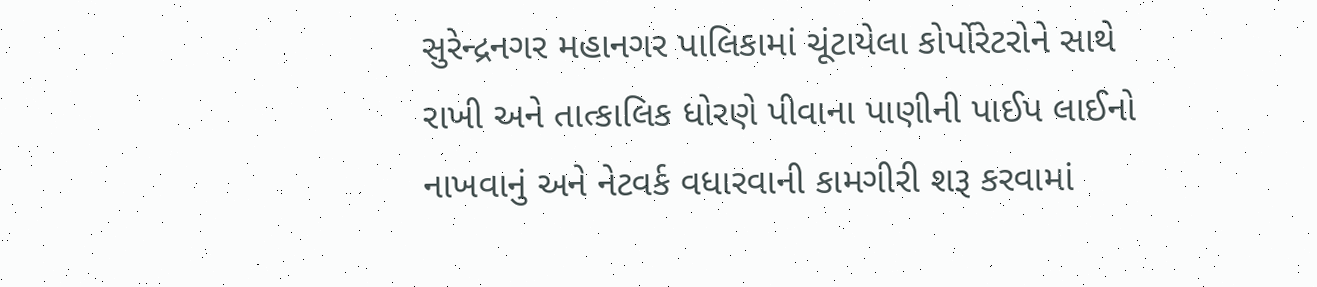સુરેન્દ્રનગર મહાનગર પાલિકામાં ચૂંટાયેલા કોર્પોરેટરોને સાથે રાખી અને તાત્કાલિક ધોરણે પીવાના પાણીની પાઈપ લાઈનો નાખવાનું અને નેટવર્ક વધારવાની કામગીરી શરૂ કરવામાં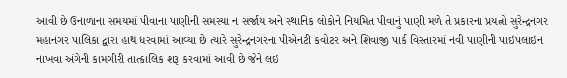આવી છે ઉનાળાના સમયમાં પીવાના પાણીની સમસ્યા ન સર્જાય અને સ્થાનિક લોકોને નિયમિત પીવાનું પાણી મળે તે પ્રકારના પ્રયત્નો સુરેન્દ્રનગર મહાનગર પાલિકા દ્વારા હાથ ધરવામાં આવ્યા છે ત્યારે સુરેન્દ્રનગરના પીએનટી કવોટર અને શિવાજી પાર્ક વિસ્તારમાં નવી પાણીની પાઇપલાઇન નાખવા અંગેની કામગીરી તાત્કાલિક શરૂ કરવામાં આવી છે જેને લઇ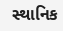સ્થાનિક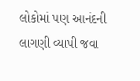લોકોમાં પણ આનંદની લાગણી વ્યાપી જવા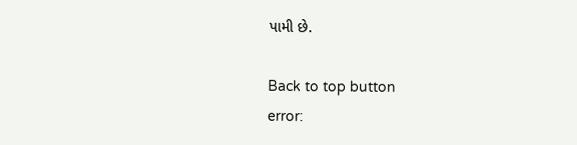પામી છે.

Back to top button
error: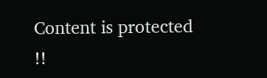Content is protected !!